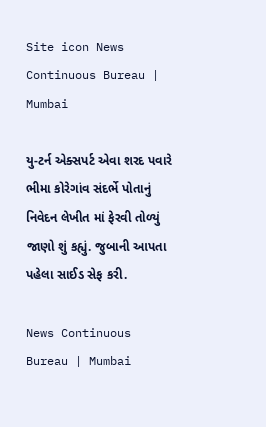Site icon News Continuous Bureau | Mumbai

યુ-ટર્ન એક્સપર્ટ એવા શરદ પવારે ભીમા કોરેગાંવ સંદર્ભે પોતાનું નિવેદન લેખીત માં ફેરવી તોળ્યું જાણો શું કહ્યું. જુબાની આપતા પહેલા સાઈડ સેફ કરી.

News Continuous Bureau | Mumbai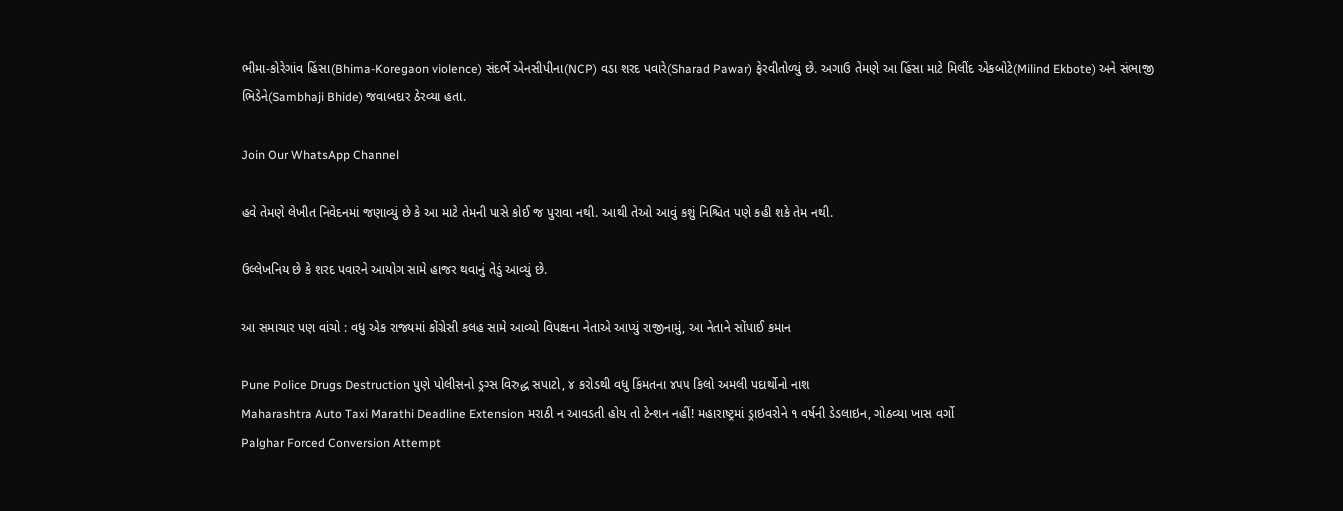ભીમા-કોરેગાંવ હિંસા(Bhima-Koregaon violence) સંદર્ભે એનસીપીના(NCP) વડા શરદ પવારે(Sharad Pawar) ફેરવીતોળ્યું છે. અગાઉ તેમણે આ હિંસા માટે મિલીંદ એકબોટે(Milind Ekbote) અને સંભાજી ભિડેને(Sambhaji Bhide) જવાબદાર ઠેરવ્યા હતા.

Join Our WhatsApp Channel

હવે તેમણે લેખીત નિવેદનમાં જણાવ્યું છે કે આ માટે તેમની પાસે કોઈ જ પુરાવા નથી. આથી તેઓ આવું કશું નિશ્ચિત પણે કહી શકે તેમ નથી.

ઉલ્લેખનિય છે કે શરદ પવારને આયોગ સામે હાજર થવાનું તેડું આવ્યું છે.

આ સમાચાર પણ વાંચો : વધુ એક રાજ્યમાં કોંગ્રેસી કલહ સામે આવ્યો વિપક્ષના નેતાએ આપ્યું રાજીનામું, આ નેતાને સોંપાઈ કમાન

Pune Police Drugs Destruction પુણે પોલીસનો ડ્રગ્સ વિરુદ્ધ સપાટો, ૪ કરોડથી વધુ કિંમતના ૪૫૫ કિલો અમલી પદાર્થોનો નાશ
Maharashtra Auto Taxi Marathi Deadline Extension મરાઠી ન આવડતી હોય તો ટેન્શન નહીં! મહારાષ્ટ્રમાં ડ્રાઇવરોને ૧ વર્ષની ડેડલાઇન, ગોઠવ્યા ખાસ વર્ગો
Palghar Forced Conversion Attempt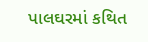પાલઘરમાં કથિત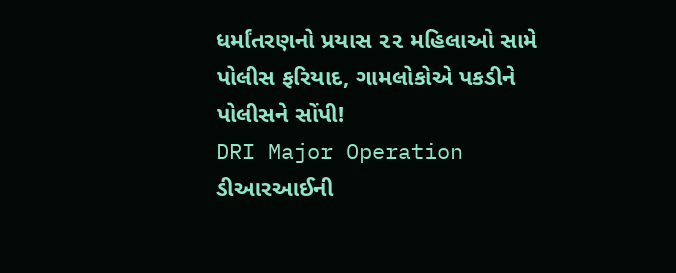ધર્માંતરણનો પ્રયાસ ૨૨ મહિલાઓ સામે પોલીસ ફરિયાદ, ગામલોકોએ પકડીને પોલીસને સોંપી!
DRI Major Operation ડીઆરઆઈની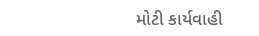મોટી કાર્યવાહી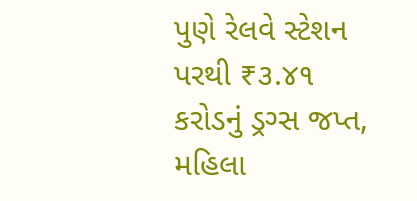પુણે રેલવે સ્ટેશન પરથી ₹૩.૪૧ કરોડનું ડ્રગ્સ જપ્ત, મહિલા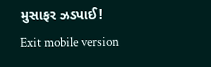મુસાફર ઝડપાઈ!
Exit mobile version